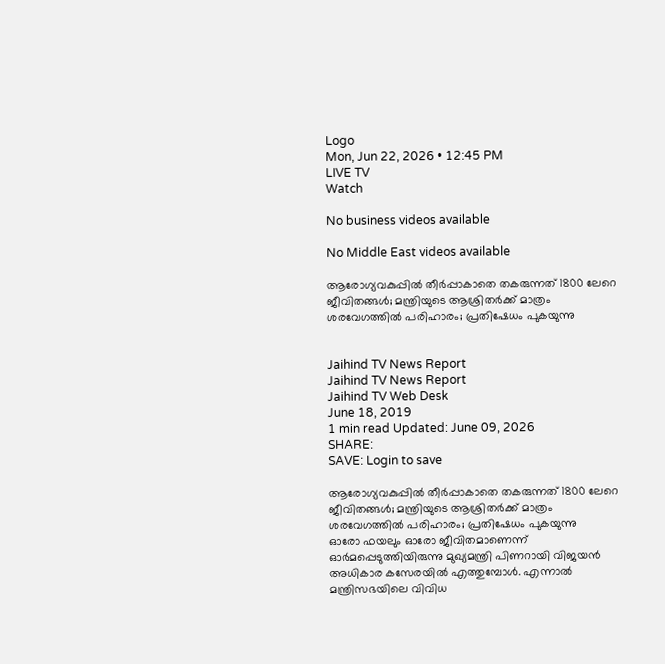Logo
Mon, Jun 22, 2026 • 12:45 PM
LIVE TV
Watch

No business videos available

No Middle East videos available

ആരോഗ്യവകുപ്പില്‍ തീര്‍പ്പാകാതെ തകരുന്നത് 1800 ലേറെ ജീവിതങ്ങള്‍; മന്ത്രിയുടെ ആശ്രിതര്‍ക്ക് മാത്രം ശരവേഗത്തില്‍ പരിഹാരം; പ്രതിഷേധം പുകയുന്നു


Jaihind TV News Report
Jaihind TV News Report
Jaihind TV Web Desk
June 18, 2019
1 min read Updated: June 09, 2026
SHARE:
SAVE: Login to save

ആരോഗ്യവകുപ്പില്‍ തീര്‍പ്പാകാതെ തകരുന്നത് 1800 ലേറെ ജീവിതങ്ങള്‍; മന്ത്രിയുടെ ആശ്രിതര്‍ക്ക് മാത്രം ശരവേഗത്തില്‍ പരിഹാരം; പ്രതിഷേധം പുകയുന്നു
ഓരോ ഫയലും ഓരോ ജീവിതമാണെന്ന് ഓർമപ്പെടുത്തിയിരുന്നു മുഖ്യമന്ത്രി പിണറായി വിജയന്‍ അധികാര കസേരയിൽ എത്തുമ്പോൾ. എന്നാല്‍ മന്ത്രിസഭയിലെ വിവിധ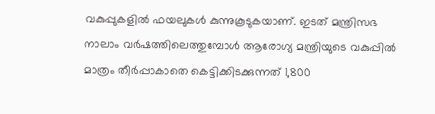വകുപ്പുകളിൽ ഫയലുകള്‍ കുന്നുകൂടുകയാണ്. ഇടത് മന്ത്രിസഭ നാലാം വർഷത്തിലെത്തുമ്പോൾ ആരോഗ്യ മന്ത്രിയുടെ വകുപ്പിൽ മാത്രം തീർപ്പാകാതെ കെട്ടിക്കിടക്കുന്നത് 1,800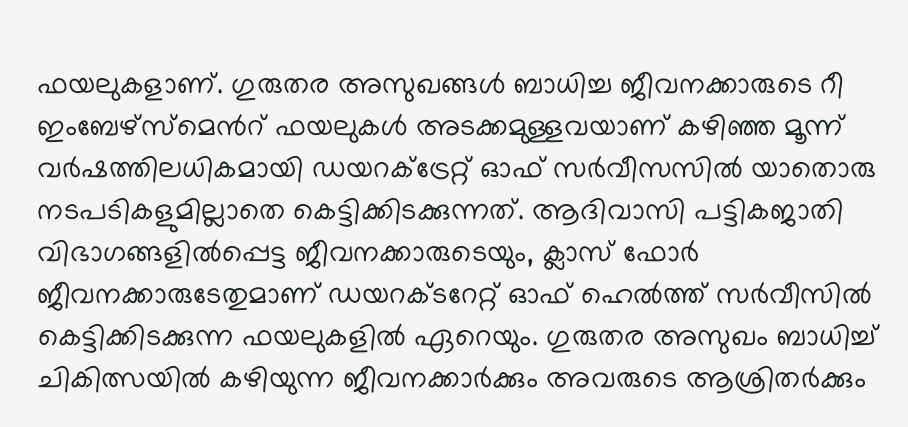ഫയലുകളാണ്. ഗുരുതര അസുഖങ്ങൾ ബാധിച്ച ജീവനക്കാരുടെ റീ ഇംബേഴ്സ്മെന്‍റ് ഫയലുകൾ അടക്കമുള്ളവയാണ് കഴിഞ്ഞ മൂന്ന് വർഷത്തിലധികമായി ഡയറക്ട്രേറ്റ് ഓഫ് സർവീസസിൽ യാതൊരു നടപടികളുമില്ലാതെ കെട്ടിക്കിടക്കുന്നത്. ആദിവാസി പട്ടികജാതി വിഭാഗങ്ങളിൽപ്പെട്ട ജീവനക്കാരുടെയും, ക്ലാസ് ഫോർ ജീവനക്കാരുടേതുമാണ് ഡയറക്ടറേറ്റ് ഓഫ് ഹെല്‍ത്ത് സർവീസില്‍ കെട്ടിക്കിടക്കുന്ന ഫയലുകളിൽ ഏറെയും. ഗുരുതര അസുഖം ബാധിച്ച്‌ ചികിത്സയിൽ കഴിയുന്ന ജീവനക്കാർക്കും അവരുടെ ആശ്രിതർക്കും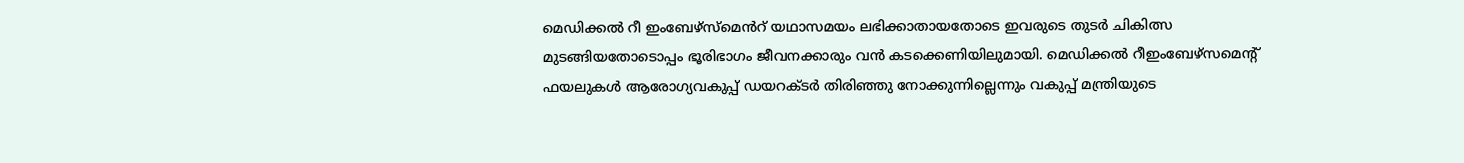മെഡിക്കൽ റീ ഇംബേഴ്സ്മെൻറ് യഥാസമയം ലഭിക്കാതായതോടെ ഇവരുടെ തുടർ ചികിത്സ മുടങ്ങിയതോടൊപ്പം ഭൂരിഭാഗം ജീവനക്കാരും വൻ കടക്കെണിയിലുമായി. മെഡിക്കൽ റീഇംബേഴ്സമെന്‍റ് ഫയലുകൾ ആരോഗ്യവകുപ്പ് ഡയറക്ടർ തിരിഞ്ഞു നോക്കുന്നില്ലെന്നും വകുപ്പ് മന്ത്രിയുടെ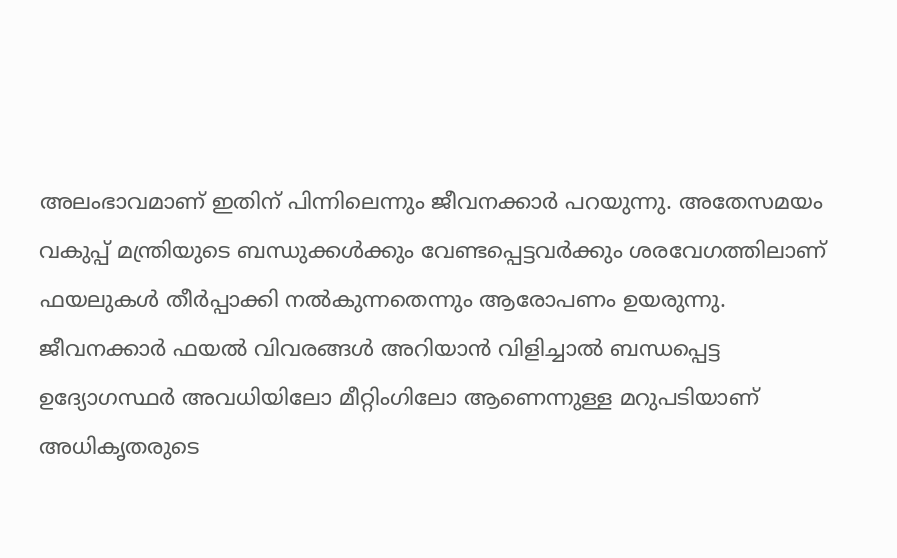അലംഭാവമാണ് ഇതിന് പിന്നിലെന്നും ജീവനക്കാർ പറയുന്നു. അതേസമയം വകുപ്പ് മന്ത്രിയുടെ ബന്ധുക്കൾക്കും വേണ്ടപ്പെട്ടവർക്കും ശരവേഗത്തിലാണ് ഫയലുകൾ തീർപ്പാക്കി നൽകുന്നതെന്നും ആരോപണം ഉയരുന്നു. ജീവനക്കാർ ഫയൽ വിവരങ്ങൾ അറിയാൻ വിളിച്ചാൽ ബന്ധപ്പെട്ട ഉദ്യോഗസ്ഥർ അവധിയിലോ മീറ്റിംഗിലോ ആണെന്നുള്ള മറുപടിയാണ് അധികൃതരുടെ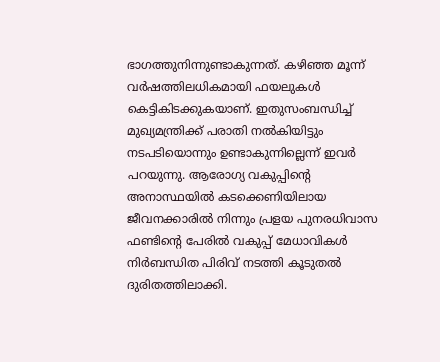ഭാഗത്തുനിന്നുണ്ടാകുന്നത്. കഴിഞ്ഞ മൂന്ന് വർഷത്തിലധികമായി ഫയലുകൾ കെട്ടികിടക്കുകയാണ്. ഇതുസംബന്ധിച്ച് മുഖ്യമന്ത്രിക്ക് പരാതി നൽകിയിട്ടും നടപടിയൊന്നും ഉണ്ടാകുന്നില്ലെന്ന് ഇവർ പറയുന്നു. ആരോഗ്യ വകുപ്പിന്‍റെ അനാസ്ഥയിൽ കടക്കെണിയിലായ ജീവനക്കാരിൽ നിന്നും പ്രളയ പുനരധിവാസ ഫണ്ടിന്‍റെ പേരിൽ വകുപ്പ് മേധാവികൾ നിർബന്ധിത പിരിവ് നടത്തി കൂടുതല്‍ ദുരിതത്തിലാക്കി.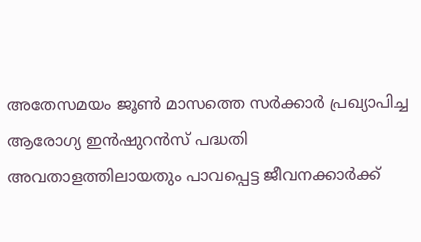അതേസമയം ജൂൺ മാസത്തെ സർക്കാർ പ്രഖ്യാപിച്ച ആരോഗ്യ ഇൻഷുറൻസ് പദ്ധതി അവതാളത്തിലായതും പാവപ്പെട്ട ജീവനക്കാർക്ക്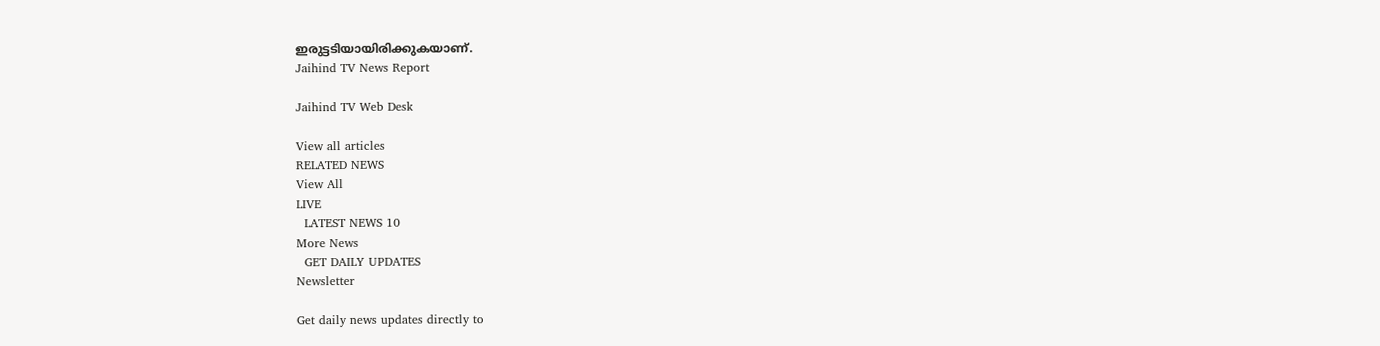ഇരുട്ടടിയായിരിക്കുകയാണ്.
Jaihind TV News Report

Jaihind TV Web Desk

View all articles
RELATED NEWS
View All
LIVE
  LATEST NEWS 10
More News
  GET DAILY UPDATES
Newsletter

Get daily news updates directly to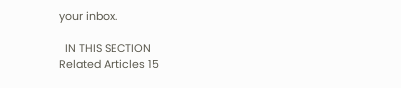your inbox.

  IN THIS SECTION
Related Articles 15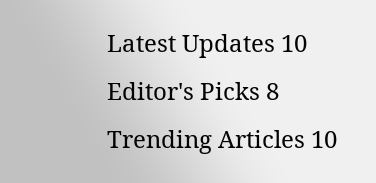Latest Updates 10
Editor's Picks 8
Trending Articles 10